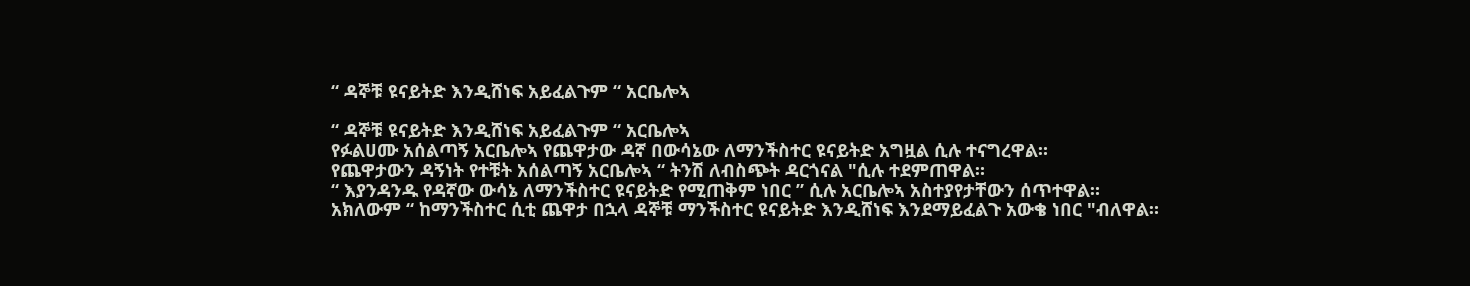“ ዳኞቹ ዩናይትድ እንዲሸነፍ አይፈልጉም “ አርቤሎኣ

“ ዳኞቹ ዩናይትድ እንዲሸነፍ አይፈልጉም “ አርቤሎኣ
የፉልሀሙ አሰልጣኝ አርቤሎኣ የጨዋታው ዳኛ በውሳኔው ለማንችስተር ዩናይትድ አግዟል ሲሉ ተናግረዋል።
የጨዋታውን ዳኝነት የተቹት አሰልጣኝ አርቤሎኣ “ ትንሽ ለብስጭት ዳርጎናል "ሲሉ ተደምጠዋል።
“ እያንዳንዱ የዳኛው ውሳኔ ለማንችስተር ዩናይትድ የሚጠቅም ነበር ” ሲሉ አርቤሎኣ አስተያየታቸውን ሰጥተዋል።
አክለውም “ ከማንችስተር ሲቲ ጨዋታ በኋላ ዳኞቹ ማንችስተር ዩናይትድ እንዲሸነፍ እንደማይፈልጉ አውቄ ነበር "ብለዋል።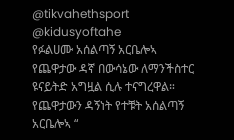@tikvahethsport @kidusyoftahe
የፉልሀሙ አሰልጣኝ አርቤሎኣ የጨዋታው ዳኛ በውሳኔው ለማንችስተር ዩናይትድ አግዟል ሲሉ ተናግረዋል።
የጨዋታውን ዳኝነት የተቹት አሰልጣኝ አርቤሎኣ “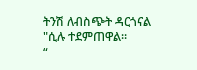ትንሽ ለብስጭት ዳርጎናል "ሲሉ ተደምጠዋል።
“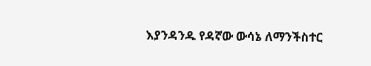እያንዳንዱ የዳኛው ውሳኔ ለማንችስተር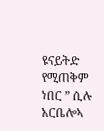ዩናይትድ የሚጠቅም ነበር ” ሲሉ አርቤሎኣ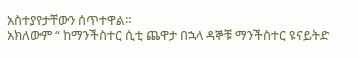አስተያየታቸውን ሰጥተዋል።
አክለውም “ ከማንችስተር ሲቲ ጨዋታ በኋላ ዳኞቹ ማንችስተር ዩናይትድ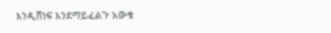እንዲሸነፍ እንደማይፈልጉ አውቄ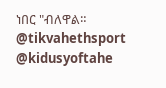ነበር "ብለዋል።
@tikvahethsport @kidusyoftahe